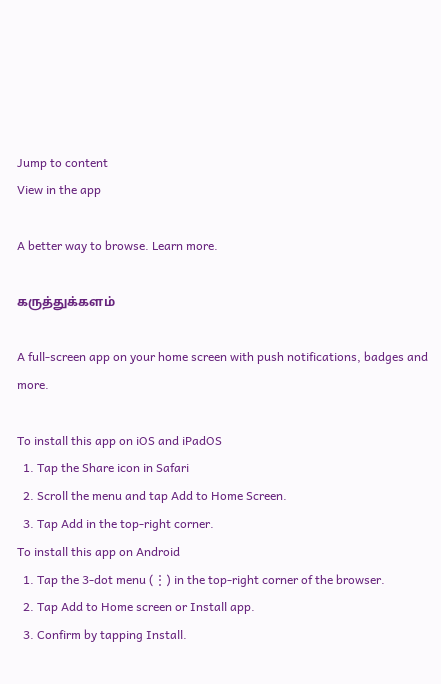Jump to content
View in the app

A better way to browse. Learn more.

கருத்துக்களம்

A full-screen app on your home screen with push notifications, badges and more.

To install this app on iOS and iPadOS
  1. Tap the Share icon in Safari
  2. Scroll the menu and tap Add to Home Screen.
  3. Tap Add in the top-right corner.
To install this app on Android
  1. Tap the 3-dot menu (⋮) in the top-right corner of the browser.
  2. Tap Add to Home screen or Install app.
  3. Confirm by tapping Install.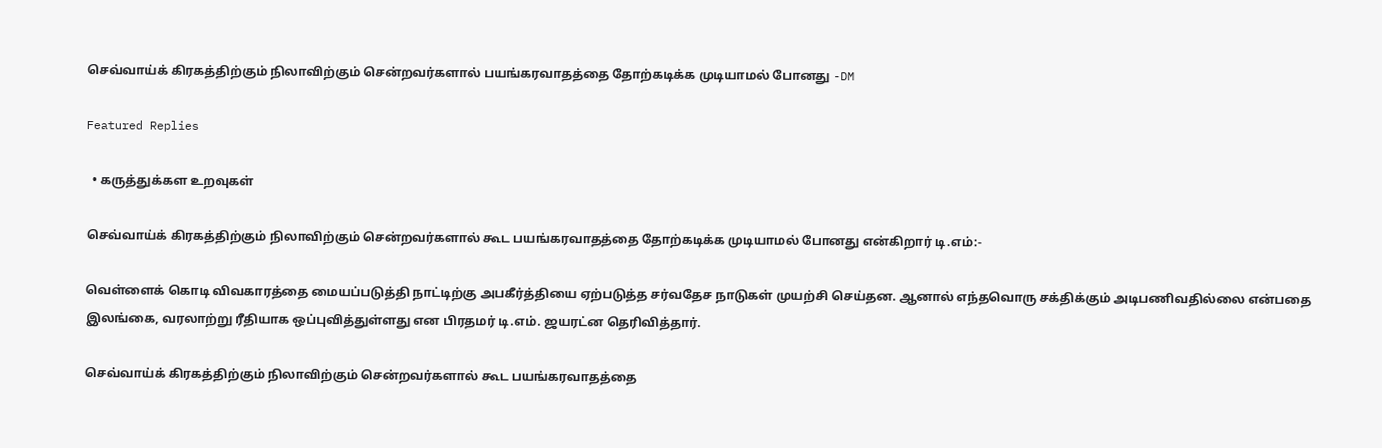செவ்வாய்க் கிரகத்திற்கும் நிலாவிற்கும் சென்றவர்களால் பயங்கரவாதத்தை தோற்கடிக்க முடியாமல் போனது -DM

Featured Replies

  • கருத்துக்கள உறவுகள்

செவ்வாய்க் கிரகத்திற்கும் நிலாவிற்கும் சென்றவர்களால் கூட பயங்கரவாதத்தை தோற்கடிக்க முடியாமல் போனது என்கிறார் டி.எம்:-

வெள்ளைக் கொடி விவகாரத்தை மையப்படுத்தி நாட்டிற்கு அபகீர்த்தியை ஏற்படுத்த சர்வதேச நாடுகள் முயற்சி செய்தன. ஆனால் எந்தவொரு சக்திக்கும் அடிபணிவதில்லை என்பதை இலங்கை, வரலாற்று ரீதியாக ஒப்புவித்துள்ளது என பிரதமர் டி.எம். ஜயரட்ன தெரிவித்தார்.

செவ்வாய்க் கிரகத்திற்கும் நிலாவிற்கும் சென்றவர்களால் கூட பயங்கரவாதத்தை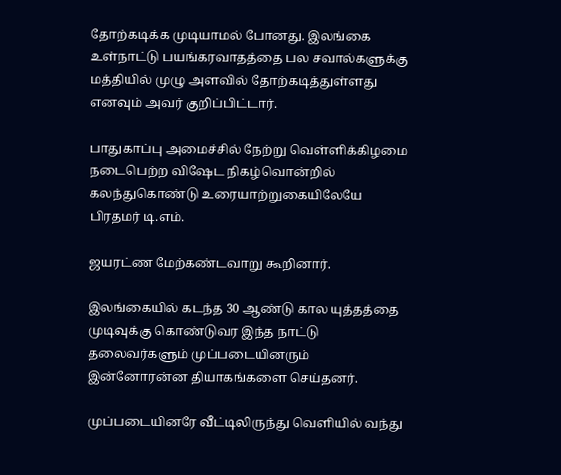தோற்கடிக்க முடியாமல் போனது. இலங்கை உள்நாட்டு பயங்கரவாதத்தை பல சவால்களுக்கு மத்தியில் முழு அளவில் தோற்கடித்துள்ளது எனவும் அவர் குறிப்பிட்டார்.

பாதுகாப்பு அமைச்சில் நேற்று வெள்ளிக்கிழமை நடைபெற்ற விஷேட நிகழ்வொன்றில் கலந்துகொண்டு உரையாற்றுகையிலேயே பிரதமர் டி.எம்.

ஜயரட்ண மேற்கண்டவாறு கூறினார்.

இலங்கையில் கடந்த 30 ஆண்டு கால யுத்தத்தை முடிவுக்கு கொண்டுவர இந்த நாட்டு தலைவர்களும் முப்படையினரும் இன்னோரன்ன தியாகங்களை செய்தனர்.

முப்படையினரே வீட்டிலிருந்து வெளியில் வந்து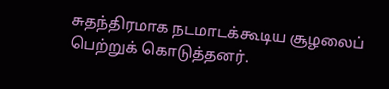சுதந்திரமாக நடமாடக்கூடிய சூழலைப் பெற்றுக் கொடுத்தனர்.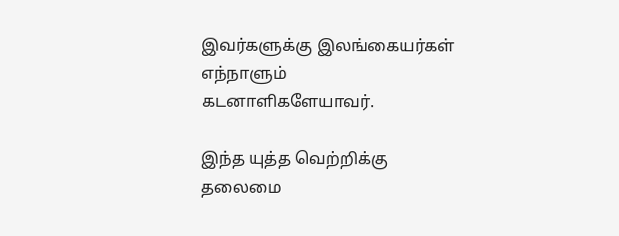இவர்களுக்கு இலங்கையர்கள் எந்நாளும் கடனாளிகளேயாவர்.

இந்த யுத்த வெற்றிக்கு தலைமை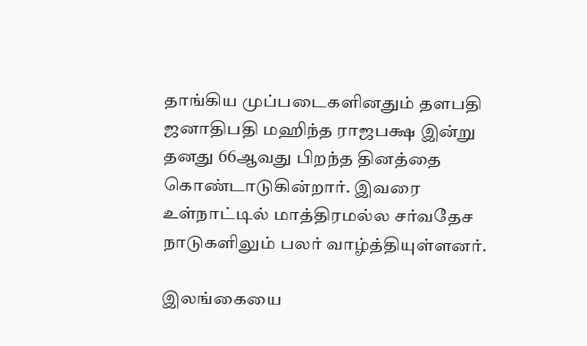தாங்கிய முப்படைகளினதும் தளபதி ஜனாதிபதி மஹிந்த ராஜபக்ஷ இன்று தனது 66ஆவது பிறந்த தினத்தை கொண்டாடுகின்றார். இவரை உள்நாட்டில் மாத்திரமல்ல சர்வதேச நாடுகளிலும் பலர் வாழ்த்தியுள்ளனர்.

இலங்கையை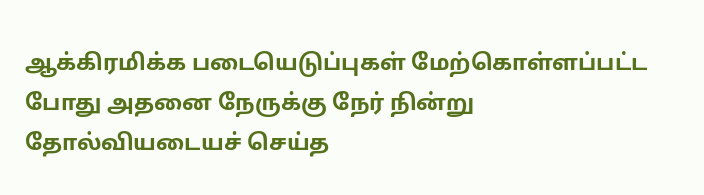ஆக்கிரமிக்க படையெடுப்புகள் மேற்கொள்ளப்பட்ட போது அதனை நேருக்கு நேர் நின்று தோல்வியடையச் செய்த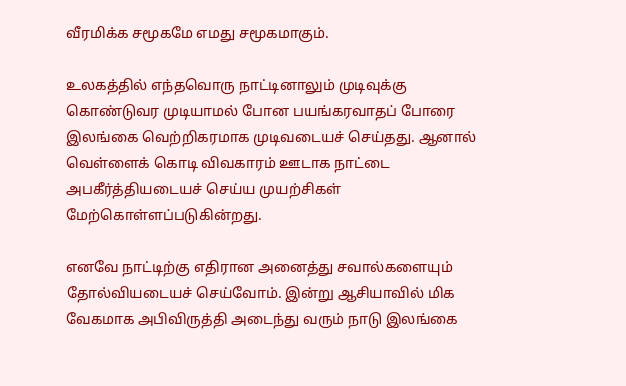வீரமிக்க சமூகமே எமது சமூகமாகும்.

உலகத்தில் எந்தவொரு நாட்டினாலும் முடிவுக்கு கொண்டுவர முடியாமல் போன பயங்கரவாதப் போரை இலங்கை வெற்றிகரமாக முடிவடையச் செய்தது. ஆனால் வெள்ளைக் கொடி விவகாரம் ஊடாக நாட்டை அபகீர்த்தியடையச் செய்ய முயற்சிகள் மேற்கொள்ளப்படுகின்றது.

எனவே நாட்டிற்கு எதிரான அனைத்து சவால்களையும் தோல்வியடையச் செய்வோம். இன்று ஆசியாவில் மிக வேகமாக அபிவிருத்தி அடைந்து வரும் நாடு இலங்கை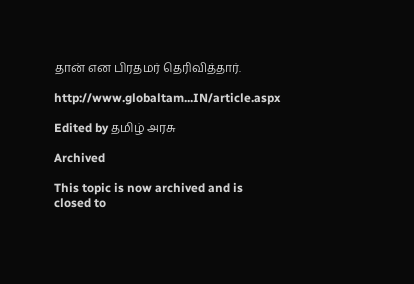தான் என பிரதமர் தெரிவித்தார்.

http://www.globaltam...IN/article.aspx

Edited by தமிழ் அரசு

Archived

This topic is now archived and is closed to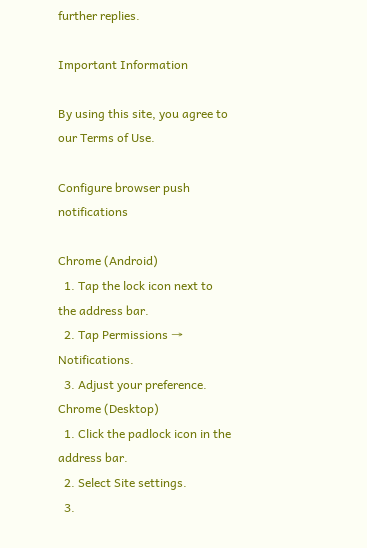further replies.

Important Information

By using this site, you agree to our Terms of Use.

Configure browser push notifications

Chrome (Android)
  1. Tap the lock icon next to the address bar.
  2. Tap Permissions → Notifications.
  3. Adjust your preference.
Chrome (Desktop)
  1. Click the padlock icon in the address bar.
  2. Select Site settings.
  3.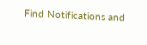Find Notifications and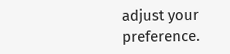adjust your preference.